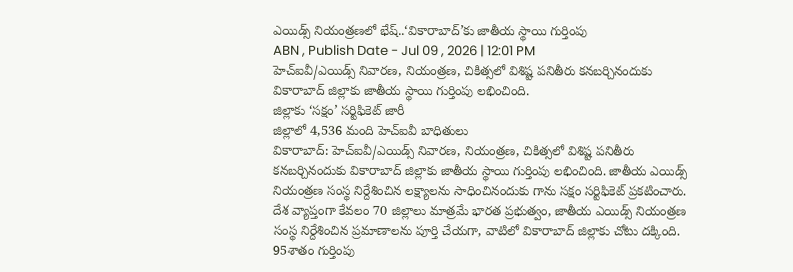ఎయిడ్స్ నియంత్రణలో భేష్..‘వికారాబాద్’కు జాతీయ స్థాయి గుర్తింపు
ABN , Publish Date - Jul 09 , 2026 | 12:01 PM
హెచ్ఐవీ/ఎయిడ్స్ నివారణ, నియంత్రణ, చికిత్సలో విశిష్ట పనితీరు కనబర్చినందుకు వికారాబాద్ జిల్లాకు జాతీయ స్థాయి గుర్తింపు లభించింది.
జిల్లాకు ‘సక్షం’ సర్టిఫికెట్ జారీ
జిల్లాలో 4,536 మంది హెచ్ఐవీ బాధితులు
వికారాబాద్: హెచ్ఐవీ/ఎయిడ్స్ నివారణ, నియంత్రణ, చికిత్సలో విశిష్ట పనితీరు కనబర్చినందుకు వికారాబాద్ జిల్లాకు జాతీయ స్థాయి గుర్తింపు లభించింది. జాతీయ ఎయిడ్స్ నియంత్రణ సంస్థ నిర్దేశించిన లక్ష్యాలను సాధించినందుకు గాను సక్షం సర్టిఫికెట్ ప్రకటించారు. దేశ వ్యాప్తంగా కేవలం 70 జిల్లాలు మాత్రమే భారత ప్రభుత్వం, జాతీయ ఎయిడ్స్ నియంత్రణ సంస్థ నిర్దేశించిన ప్రమాణాలను పూర్తి చేయగా, వాటిలో వికారాబాద్ జిల్లాకు చోటు దక్కింది.
95శాతం గుర్తింపు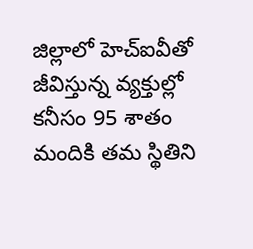జిల్లాలో హెచ్ఐవీతో జీవిస్తున్న వ్యక్తుల్లో కనీసం 95 శాతం మందికి తమ స్థితిని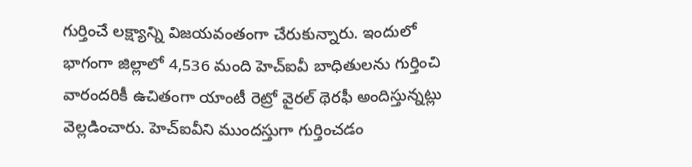గుర్తించే లక్ష్యాన్ని విజయవంతంగా చేరుకున్నారు. ఇందులో భాగంగా జిల్లాలో 4,536 మంది హెచ్ఐవీ బాధితులను గుర్తించి వారందరికీ ఉచితంగా యాంటీ రెట్రో వైరల్ థెరఫీ అందిస్తున్నట్లు వెల్లడించారు. హెచ్ఐవీని ముందస్తుగా గుర్తించడం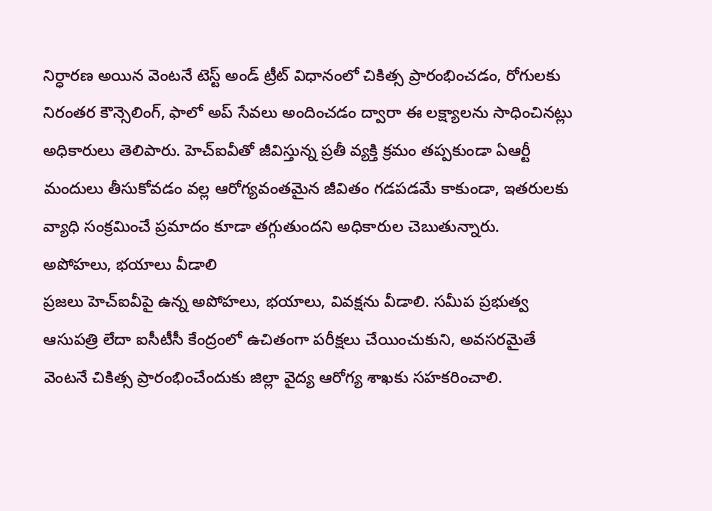నిర్ధారణ అయిన వెంటనే టెస్ట్ అండ్ ట్రీట్ విధానంలో చికిత్స ప్రారంభించడం, రోగులకు నిరంతర కౌన్సెలింగ్, ఫాలో అప్ సేవలు అందించడం ద్వారా ఈ లక్ష్యాలను సాధించినట్లు అధికారులు తెలిపారు. హెచ్ఐవీతో జీవిస్తున్న ప్రతీ వ్యక్తి క్రమం తప్పకుండా ఏఆర్టీ మందులు తీసుకోవడం వల్ల ఆరోగ్యవంతమైన జీవితం గడపడమే కాకుండా, ఇతరులకు వ్యాధి సంక్రమించే ప్రమాదం కూడా తగ్గుతుందని అధికారుల చెబుతున్నారు.
అపోహలు, భయాలు వీడాలి
ప్రజలు హెచ్ఐవీపై ఉన్న అపోహలు, భయాలు, వివక్షను వీడాలి. సమీప ప్రభుత్వ ఆసుపత్రి లేదా ఐసీటీసీ కేంద్రంలో ఉచితంగా పరీక్షలు చేయించుకుని, అవసరమైతే వెంటనే చికిత్స ప్రారంభించేందుకు జిల్లా వైద్య ఆరోగ్య శాఖకు సహకరించాలి.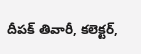దీపక్ తివారీ, కలెక్టర్,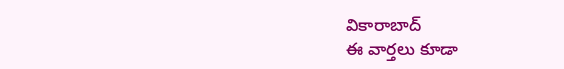వికారాబాద్
ఈ వార్తలు కూడా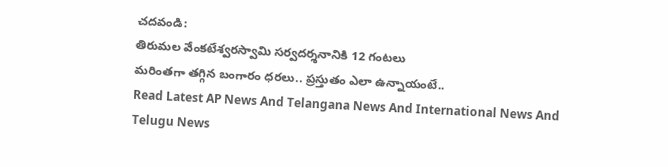చదవండి:
తిరుమల వేంకటేశ్వరస్వామి సర్వదర్శనానికి 12 గంటలు
మరింతగా తగ్గిన బంగారం ధరలు.. ప్రస్తుతం ఎలా ఉన్నాయంటే..
Read Latest AP News And Telangana News And International News And Telugu News